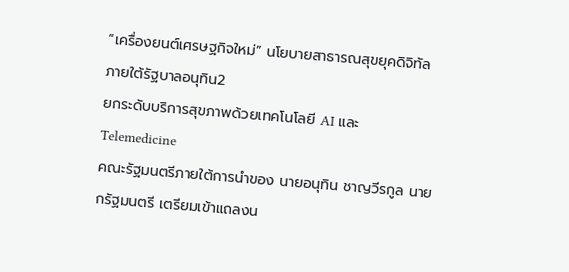“เครื่องยนต์เศรษฐกิจใหม่” นโยบายสาธารณสุขยุคดิจิทัลภายใต้รัฐบาลอนุทิน2
ยกระดับบริการสุขภาพด้วยเทคโนโลยี AI และ Telemedicine
คณะรัฐมนตรีภายใต้การนำของ นายอนุทิน ชาญวีรกูล นายกรัฐมนตรี เตรียมเข้าแถลงน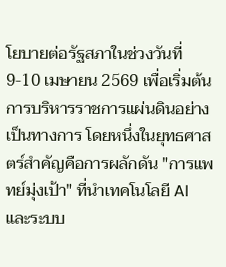โยบายต่อรัฐสภาในช่วงวันที่ 9-10 เมษายน 2569 เพื่อเริ่มต้นการบริหารราชการแผ่นดินอย่างเป็นทางการ โดยหนึ่งในยุทธศาสตร์สำคัญคือการผลักดัน "การแพทย์มุ่งเป้า" ที่นำเทคโนโลยี AI และระบบ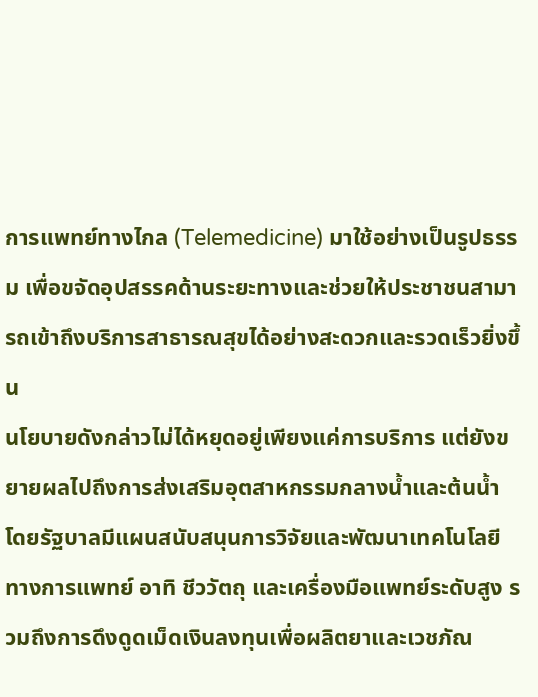การแพทย์ทางไกล (Telemedicine) มาใช้อย่างเป็นรูปธรรม เพื่อขจัดอุปสรรคด้านระยะทางและช่วยให้ประชาชนสามารถเข้าถึงบริการสาธารณสุขได้อย่างสะดวกและรวดเร็วยิ่งขึ้น
นโยบายดังกล่าวไม่ได้หยุดอยู่เพียงแค่การบริการ แต่ยังขยายผลไปถึงการส่งเสริมอุตสาหกรรมกลางน้ำและต้นน้ำ โดยรัฐบาลมีแผนสนับสนุนการวิจัยและพัฒนาเทคโนโลยีทางการแพทย์ อาทิ ชีววัตถุ และเครื่องมือแพทย์ระดับสูง รวมถึงการดึงดูดเม็ดเงินลงทุนเพื่อผลิตยาและเวชภัณ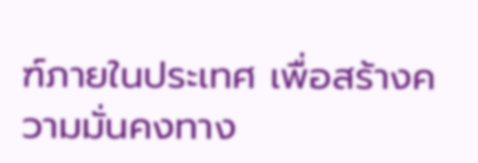ฑ์ภายในประเทศ เพื่อสร้างความมั่นคงทาง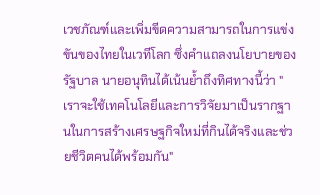เวชภัณฑ์และเพิ่มขีดความสามารถในการแข่งขันของไทยในเวทีโลก ซึ่งคำแถลงนโยบายของรัฐบาล นายอนุทินได้เน้นย้ำถึงทิศทางนี้ว่า "เราจะใช้เทคโนโลยีและการวิจัยมาเป็นรากฐานในการสร้างเศรษฐกิจใหม่ที่กินได้จริงและช่วยชีวิตคนได้พร้อมกัน"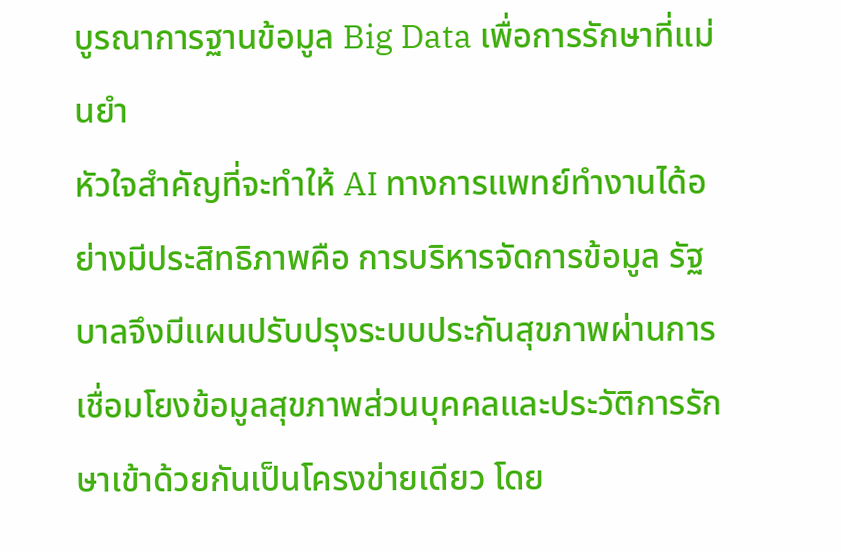บูรณาการฐานข้อมูล Big Data เพื่อการรักษาที่แม่นยำ
หัวใจสำคัญที่จะทำให้ AI ทางการแพทย์ทำงานได้อย่างมีประสิทธิภาพคือ การบริหารจัดการข้อมูล รัฐบาลจึงมีแผนปรับปรุงระบบประกันสุขภาพผ่านการเชื่อมโยงข้อมูลสุขภาพส่วนบุคคลและประวัติการรักษาเข้าด้วยกันเป็นโครงข่ายเดียว โดย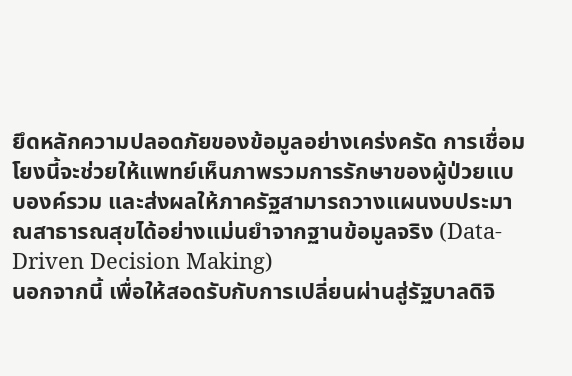ยึดหลักความปลอดภัยของข้อมูลอย่างเคร่งครัด การเชื่อมโยงนี้จะช่วยให้แพทย์เห็นภาพรวมการรักษาของผู้ป่วยแบบองค์รวม และส่งผลให้ภาครัฐสามารถวางแผนงบประมาณสาธารณสุขได้อย่างแม่นยำจากฐานข้อมูลจริง (Data-Driven Decision Making)
นอกจากนี้ เพื่อให้สอดรับกับการเปลี่ยนผ่านสู่รัฐบาลดิจิ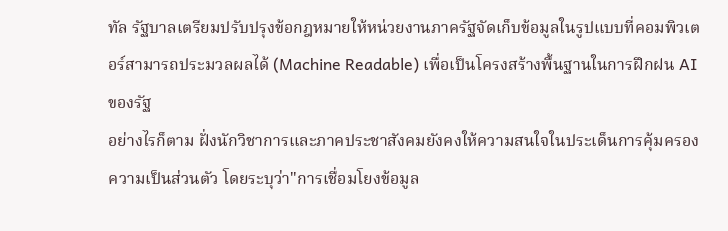ทัล รัฐบาลเตรียมปรับปรุงข้อกฎหมายให้หน่วยงานภาครัฐจัดเก็บข้อมูลในรูปแบบที่คอมพิวเตอร์สามารถประมวลผลได้ (Machine Readable) เพื่อเป็นโครงสร้างพื้นฐานในการฝึกฝน AI ของรัฐ
อย่างไรก็ตาม ฝั่งนักวิชาการและภาคประชาสังคมยังคงให้ความสนใจในประเด็นการคุ้มครองความเป็นส่วนตัว โดยระบุว่า"การเชื่อมโยงข้อมูล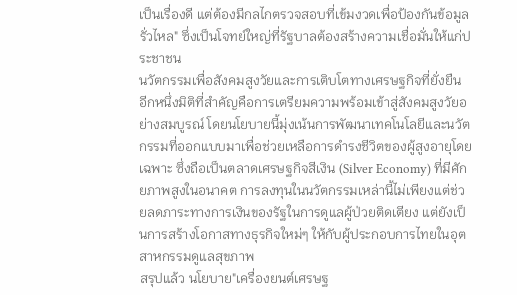เป็นเรื่องดี แต่ต้องมีกลไกตรวจสอบที่เข้มงวดเพื่อป้องกันข้อมูลรั่วไหล" ซึ่งเป็นโจทย์ใหญ่ที่รัฐบาลต้องสร้างความเชื่อมั่นให้แก่ประชาชน
นวัตกรรมเพื่อสังคมสูงวัยและการเติบโตทางเศรษฐกิจที่ยั่งยืน
อีกหนึ่งมิติที่สำคัญคือการเตรียมความพร้อมเข้าสู่สังคมสูงวัยอย่างสมบูรณ์ โดยนโยบายนี้มุ่งเน้นการพัฒนาเทคโนโลยีและนวัตกรรมที่ออกแบบมาเพื่อช่วยเหลือการดำรงชีวิตของผู้สูงอายุโดยเฉพาะ ซึ่งถือเป็นตลาดเศรษฐกิจสีเงิน (Silver Economy) ที่มีศักยภาพสูงในอนาคต การลงทุนในนวัตกรรมเหล่านี้ไม่เพียงแต่ช่วยลดภาระทางการเงินของรัฐในการดูแลผู้ป่วยติดเตียง แต่ยังเป็นการสร้างโอกาสทางธุรกิจใหม่ๆ ให้กับผู้ประกอบการไทยในอุตสาหกรรมดูแลสุขภาพ
สรุปแล้ว นโยบาย"เครื่องยนต์เศรษฐ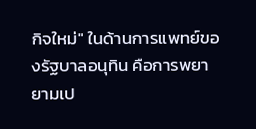กิจใหม่" ในด้านการแพทย์ของรัฐบาลอนุทิน คือการพยายามเป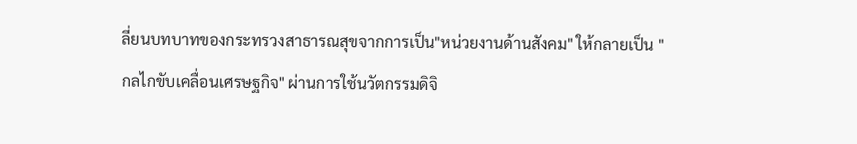ลี่ยนบทบาทของกระทรวงสาธารณสุขจากการเป็น"หน่วยงานด้านสังคม" ให้กลายเป็น "กลไกขับเคลื่อนเศรษฐกิจ" ผ่านการใช้นวัตกรรมดิจิ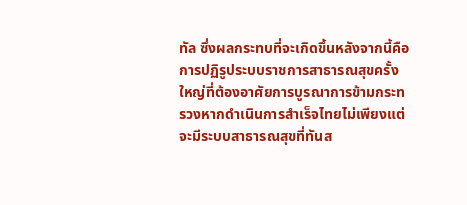ทัล ซึ่งผลกระทบที่จะเกิดขึ้นหลังจากนี้คือการปฏิรูประบบราชการสาธารณสุขครั้งใหญ่ที่ต้องอาศัยการบูรณาการข้ามกระทรวงหากดำเนินการสำเร็จไทยไม่เพียงแต่จะมีระบบสาธารณสุขที่ทันส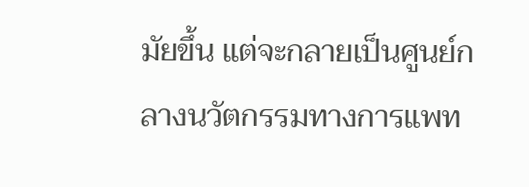มัยขึ้น แต่จะกลายเป็นศูนย์กลางนวัตกรรมทางการแพท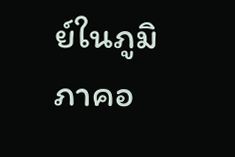ย์ในภูมิภาคอ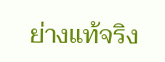ย่างแท้จริง